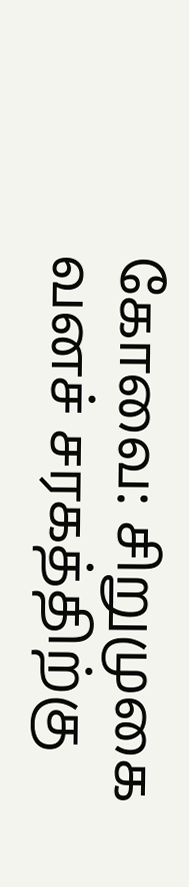கோவை: சிறுமுகை வனச் சரகத்திற்கு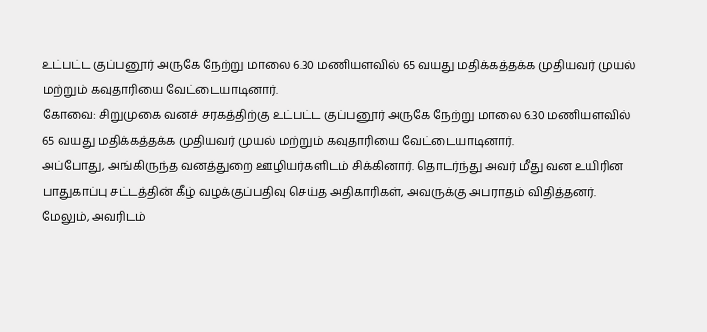உட்பட்ட குப்பனூர் அருகே நேற்று மாலை 6.30 மணியளவில் 65 வயது மதிக்கத்தக்க முதியவர் முயல் மற்றும் கவுதாரியை வேட்டையாடினார்.
கோவை: சிறுமுகை வனச் சரகத்திற்கு உட்பட்ட குப்பனூர் அருகே நேற்று மாலை 6.30 மணியளவில் 65 வயது மதிக்கத்தக்க முதியவர் முயல் மற்றும் கவுதாரியை வேட்டையாடினார்.
அப்போது, அங்கிருந்த வனத்துறை ஊழியர்களிடம் சிக்கினார். தொடர்ந்து அவர் மீது வன உயிரின பாதுகாப்பு சட்டத்தின் கீழ் வழக்குப்பதிவு செய்த அதிகாரிகள், அவருக்கு அபராதம் விதித்தனர்.
மேலும், அவரிடம்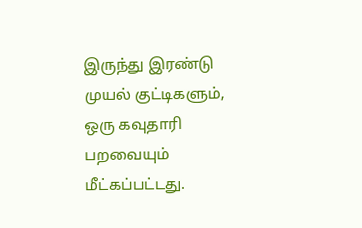இருந்து இரண்டு முயல் குட்டிகளும், ஒரு கவுதாரி பறவையும் மீட்கப்பட்டது.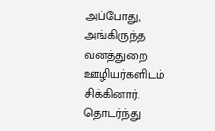அப்போது, அங்கிருந்த வனத்துறை ஊழியர்களிடம் சிக்கினார். தொடர்ந்து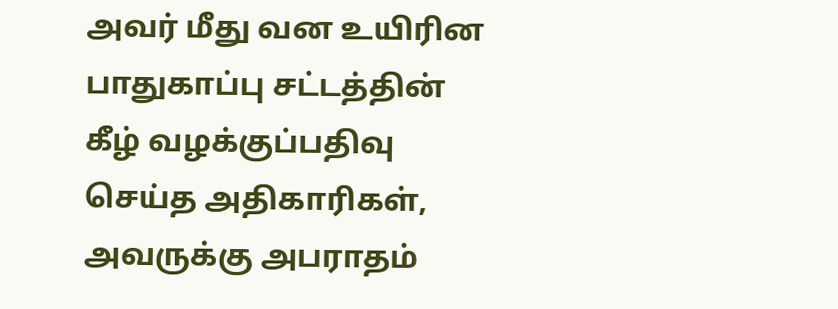அவர் மீது வன உயிரின பாதுகாப்பு சட்டத்தின் கீழ் வழக்குப்பதிவு செய்த அதிகாரிகள், அவருக்கு அபராதம்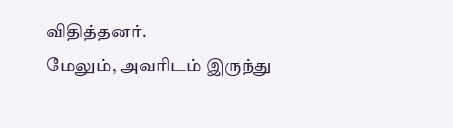விதித்தனர்.
மேலும், அவரிடம் இருந்து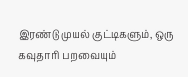இரண்டு முயல் குட்டிகளும், ஒரு கவுதாரி பறவையும்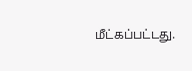மீட்கப்பட்டது.